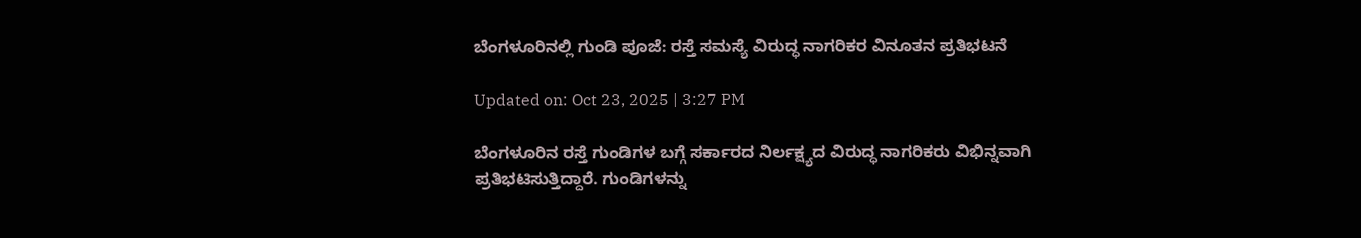ಬೆಂಗಳೂರಿನಲ್ಲಿ ಗುಂಡಿ ಪೂಜೆ: ರಸ್ತೆ ಸಮಸ್ಯೆ ವಿರುದ್ಧ ನಾಗರಿಕರ ವಿನೂತನ ಪ್ರತಿಭಟನೆ

Updated on: Oct 23, 2025 | 3:27 PM

ಬೆಂಗಳೂರಿನ ರಸ್ತೆ ಗುಂಡಿಗಳ ಬಗ್ಗೆ ಸರ್ಕಾರದ ನಿರ್ಲಕ್ಷ್ಯದ ವಿರುದ್ಧ ನಾಗರಿಕರು ವಿಭಿನ್ನವಾಗಿ ಪ್ರತಿಭಟಿಸುತ್ತಿದ್ದಾರೆ. ಗುಂಡಿಗಳನ್ನು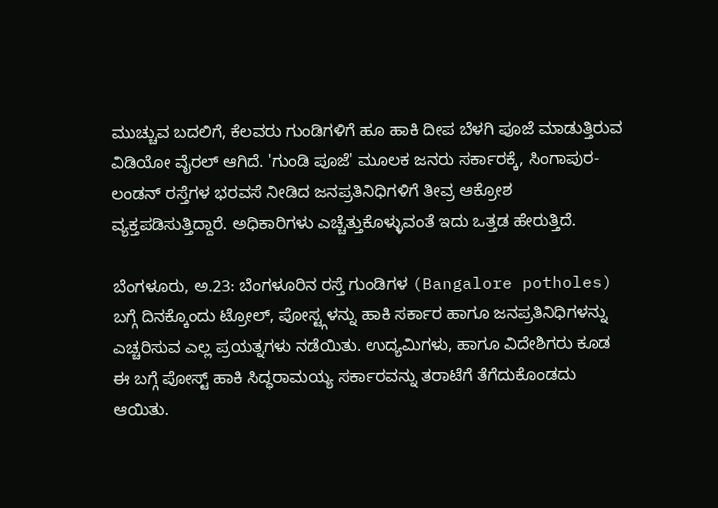ಮುಚ್ಚುವ ಬದಲಿಗೆ, ಕೆಲವರು ಗುಂಡಿಗಳಿಗೆ ಹೂ ಹಾಕಿ ದೀಪ ಬೆಳಗಿ ಪೂಜೆ ಮಾಡುತ್ತಿರುವ ವಿಡಿಯೋ ವೈರಲ್ ಆಗಿದೆ. 'ಗುಂಡಿ ಪೂಜೆ' ಮೂಲಕ ಜನರು ಸರ್ಕಾರಕ್ಕೆ, ಸಿಂಗಾಪುರ-ಲಂಡನ್ ರಸ್ತೆಗಳ ಭರವಸೆ ನೀಡಿದ ಜನಪ್ರತಿನಿಧಿಗಳಿಗೆ ತೀವ್ರ ಆಕ್ರೋಶ ವ್ಯಕ್ತಪಡಿಸುತ್ತಿದ್ದಾರೆ. ಅಧಿಕಾರಿಗಳು ಎಚ್ಚೆತ್ತುಕೊಳ್ಳುವಂತೆ ಇದು ಒತ್ತಡ ಹೇರುತ್ತಿದೆ.

ಬೆಂಗಳೂರು, ಅ.23: ಬೆಂಗಳೂರಿನ ರಸ್ತೆ ಗುಂಡಿಗಳ (Bangalore potholes) ಬಗ್ಗೆ ದಿನಕ್ಕೊಂದು ಟ್ರೋಲ್, ಪೋಸ್ಟ್ಗಳನ್ನು ಹಾಕಿ ಸರ್ಕಾರ ಹಾಗೂ ಜನಪ್ರತಿನಿಧಿಗಳನ್ನು ಎಚ್ಚರಿಸುವ ಎಲ್ಲ ಪ್ರಯತ್ನಗಳು ನಡೆಯಿತು. ಉದ್ಯಮಿಗಳು, ಹಾಗೂ ವಿದೇಶಿಗರು ಕೂಡ ಈ ಬಗ್ಗೆ ಪೋಸ್ಟ್ ಹಾಕಿ ಸಿದ್ಧರಾಮಯ್ಯ ಸರ್ಕಾರವನ್ನು ತರಾಟೆಗೆ ತೆಗೆದುಕೊಂಡದು ಆಯಿತು.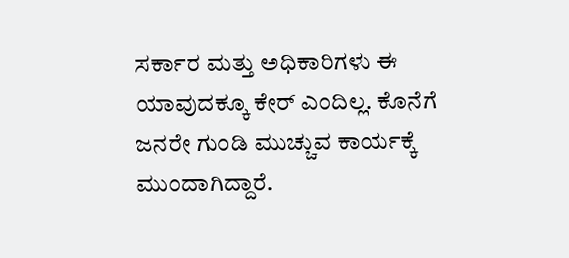ಸರ್ಕಾರ ಮತ್ತು ಅಧಿಕಾರಿಗಳು ಈ ಯಾವುದಕ್ಕೂ ಕೇರ್ ಎಂದಿಲ್ಲ. ಕೊನೆಗೆ ಜನರೇ ಗುಂಡಿ ಮುಚ್ಚುವ ಕಾರ್ಯಕ್ಕೆ ಮುಂದಾಗಿದ್ದಾರೆ.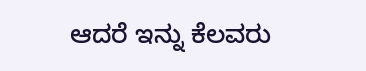ಆದರೆ ಇನ್ನು ಕೆಲವರು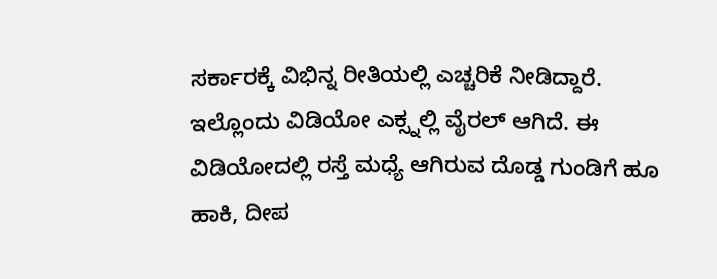ಸರ್ಕಾರಕ್ಕೆ ವಿಭಿನ್ನ ರೀತಿಯಲ್ಲಿ ಎಚ್ಚರಿಕೆ ನೀಡಿದ್ದಾರೆ. ಇಲ್ಲೊಂದು ವಿಡಿಯೋ ಎಕ್ಸ್ನಲ್ಲಿ ವೈರಲ್ ಆಗಿದೆ. ಈ ವಿಡಿಯೋದಲ್ಲಿ ರಸ್ತೆ ಮಧ್ಯೆ ಆಗಿರುವ ದೊಡ್ಡ ಗುಂಡಿಗೆ ಹೂ ಹಾಕಿ, ದೀಪ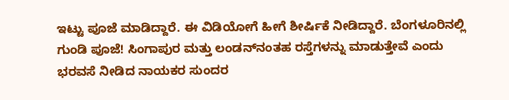ಇಟ್ಟು ಪೂಜೆ ಮಾಡಿದ್ದಾರೆ. ಈ ವಿಡಿಯೋಗೆ ಹೀಗೆ ಶೀರ್ಷಿಕೆ ನೀಡಿದ್ದಾರೆ. ಬೆಂಗಳೂರಿನಲ್ಲಿ ಗುಂಡಿ ಪೂಜೆ! ಸಿಂಗಾಪುರ ಮತ್ತು ಲಂಡನ್‌ನಂತಹ ರಸ್ತೆಗಳನ್ನು ಮಾಡುತ್ತೇವೆ ಎಂದು ಭರವಸೆ ನೀಡಿದ ನಾಯಕರ ಸುಂದರ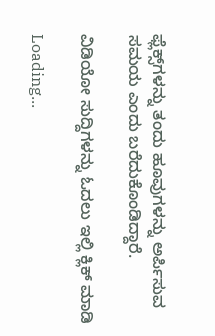ಫ್ಲೆಕ್ಸ್‌ಗಳನ್ನು ತಂದು ಹೂವುಗಳನ್ನು ಅರ್ಪಿಸುವ ಸಮಯ ಎಂದು ಬರೆದುಕೊಂಡಿದ್ದಾರೆ.

ವಿಡಿಯೋ ಸುದ್ದಿಗಳನ್ನು ಓದಲು ಇಲ್ಲಿ ಕ್ಲಿಕ್ ಮಾಡಿ

Loading...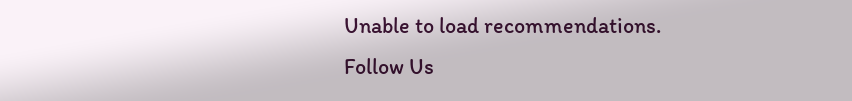Unable to load recommendations.
Follow Us